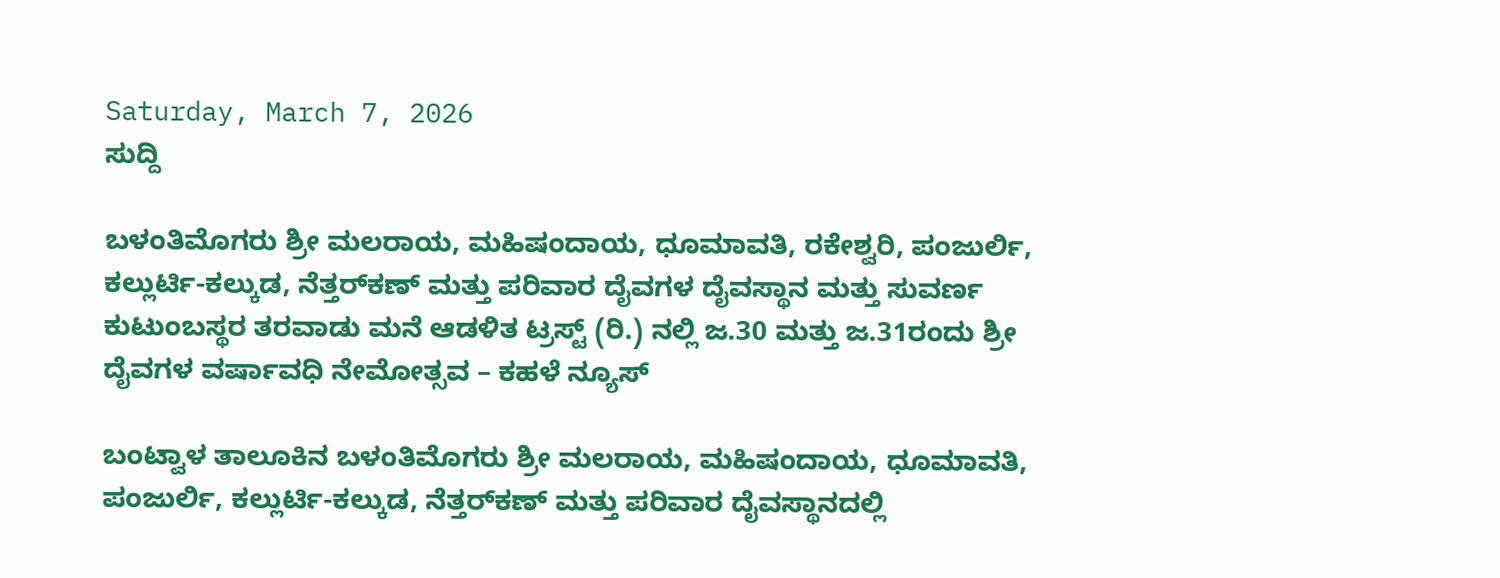Saturday, March 7, 2026
ಸುದ್ದಿ

ಬಳಂತಿಮೊಗರು ಶ್ರೀ ಮಲರಾಯ, ಮಹಿಷಂದಾಯ, ಧೂಮಾವತಿ, ರಕೇಶ್ವರಿ, ಪಂಜುರ್ಲಿ, ಕಲ್ಲುರ್ಟಿ-ಕಲ್ಕುಡ, ನೆತ್ತರ್‌ಕಣ್ ಮತ್ತು ಪರಿವಾರ ದೈವಗಳ ದೈವಸ್ಥಾನ ಮತ್ತು ಸುವರ್ಣ ಕುಟುಂಬಸ್ಥರ ತರವಾಡು ಮನೆ ಆಡಳಿತ ಟ್ರಸ್ಟ್ (ರಿ.) ನಲ್ಲಿ ಜ.30 ಮತ್ತು ಜ.31ರಂದು ಶ್ರೀ ದೈವಗಳ ವರ್ಷಾವಧಿ ನೇಮೋತ್ಸವ – ಕಹಳೆ ನ್ಯೂಸ್

ಬಂಟ್ವಾಳ ತಾಲೂಕಿನ ಬಳಂತಿಮೊಗರು ಶ್ರೀ ಮಲರಾಯ, ಮಹಿಷಂದಾಯ, ಧೂಮಾವತಿ, ಪಂಜುರ್ಲಿ, ಕಲ್ಲುರ್ಟಿ-ಕಲ್ಕುಡ, ನೆತ್ತರ್‌ಕಣ್ ಮತ್ತು ಪರಿವಾರ ದೈವಸ್ಥಾನದಲ್ಲಿ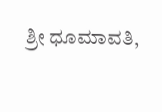ಶ್ರೀ ಧೂಮಾವತಿ,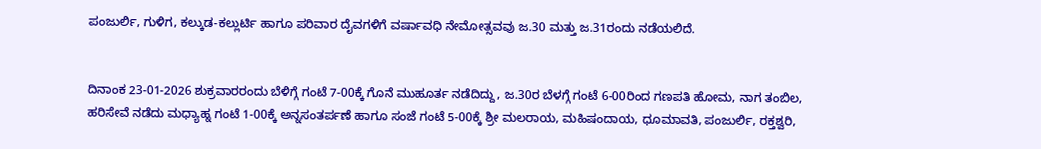ಪಂಜುರ್ಲಿ, ಗುಳಿಗ, ಕಲ್ಕುಡ-ಕಲ್ಲುರ್ಟಿ ಹಾಗೂ ಪರಿವಾರ ದೈವಗಳಿಗೆ ವರ್ಷಾವಧಿ ನೇಮೋತ್ಸವವು ಜ.30 ಮತ್ತು ಜ.31ರಂದು ನಡೆಯಲಿದೆ.


ದಿನಾಂಕ 23-01-2026 ಶುಕ್ರವಾರರಂದು ಬೆಳಿಗ್ಗೆ ಗಂಟೆ 7-00ಕ್ಕೆ ಗೊನೆ ಮುಹೂರ್ತ ನಡೆದಿದ್ದು, ಜ.30ರ ಬೆಳಗ್ಗೆ ಗಂಟೆ 6-00ರಿಂದ ಗಣಪತಿ ಹೋಮ, ನಾಗ ತಂಬಿಲ, ಹರಿಸೇವೆ ನಡೆದು ಮಧ್ಯಾಹ್ನ ಗಂಟೆ 1-00ಕ್ಕೆ ಅನ್ನಸಂತರ್ಪಣೆ ಹಾಗೂ ಸಂಜೆ ಗಂಟೆ 5-00ಕ್ಕೆ ಶ್ರೀ ಮಲರಾಯ, ಮಹಿಷಂದಾಯ, ಧೂಮಾವತಿ, ಪಂಜುರ್ಲಿ, ರಕ್ತಶ್ವರಿ,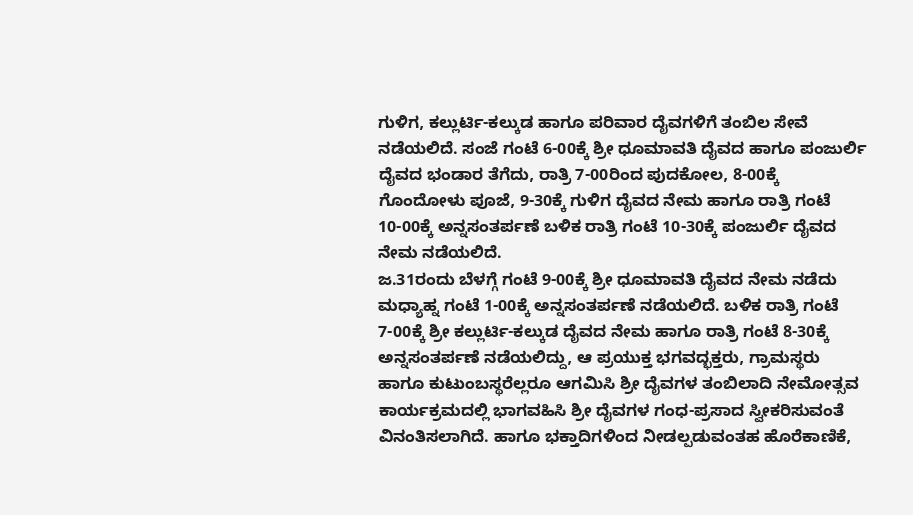ಗುಳಿಗ, ಕಲ್ಲುರ್ಟಿ-ಕಲ್ಕುಡ ಹಾಗೂ ಪರಿವಾರ ದೈವಗಳಿಗೆ ತಂಬಿಲ ಸೇವೆ ನಡೆಯಲಿದೆ. ಸಂಜೆ ಗಂಟೆ 6-00ಕ್ಕೆ ಶ್ರೀ ಧೂಮಾವತಿ ದೈವದ ಹಾಗೂ ಪಂಜುರ್ಲಿ ದೈವದ ಭಂಡಾರ ತೆಗೆದು, ರಾತ್ರಿ 7-00ರಿಂದ ಪುದಕೋಲ, 8-00ಕ್ಕೆ ಗೊಂದೋಳು ಪೂಜೆ, 9-30ಕ್ಕೆ ಗುಳಿಗ ದೈವದ ನೇಮ ಹಾಗೂ ರಾತ್ರಿ ಗಂಟೆ 10-00ಕ್ಕೆ ಅನ್ನಸಂತರ್ಪಣೆ ಬಳಿಕ ರಾತ್ರಿ ಗಂಟೆ 10-30ಕ್ಕೆ ಪಂಜುರ್ಲಿ ದೈವದ ನೇಮ ನಡೆಯಲಿದೆ.
ಜ.31ರಂದು ಬೆಳಗ್ಗೆ ಗಂಟೆ 9-00ಕ್ಕೆ ಶ್ರೀ ಧೂಮಾವತಿ ದೈವದ ನೇಮ ನಡೆದು ಮಧ್ಯಾಹ್ನ ಗಂಟೆ 1-00ಕ್ಕೆ ಅನ್ನಸಂತರ್ಪಣೆ ನಡೆಯಲಿದೆ. ಬಳಿಕ ರಾತ್ರಿ ಗಂಟೆ 7-00ಕ್ಕೆ ಶ್ರೀ ಕಲ್ಲುರ್ಟಿ-ಕಲ್ಕುಡ ದೈವದ ನೇಮ ಹಾಗೂ ರಾತ್ರಿ ಗಂಟೆ 8-30ಕ್ಕೆ ಅನ್ನಸಂತರ್ಪಣೆ ನಡೆಯಲಿದ್ದು, ಆ ಪ್ರಯುಕ್ತ ಭಗವದ್ಭಕ್ತರು, ಗ್ರಾಮಸ್ಥರು ಹಾಗೂ ಕುಟುಂಬಸ್ಥರೆಲ್ಲರೂ ಆಗಮಿಸಿ ಶ್ರೀ ದೈವಗಳ ತಂಬಿಲಾದಿ ನೇಮೋತ್ಸವ ಕಾರ್ಯಕ್ರಮದಲ್ಲಿ ಭಾಗವಹಿಸಿ ಶ್ರೀ ದೈವಗಳ ಗಂಧ-ಪ್ರಸಾದ ಸ್ವೀಕರಿಸುವಂತೆ ವಿನಂತಿಸಲಾಗಿದೆ. ಹಾಗೂ ಭಕ್ತಾದಿಗಳಿಂದ ನೀಡಲ್ಪಡುವಂತಹ ಹೊರೆಕಾಣಿಕೆ,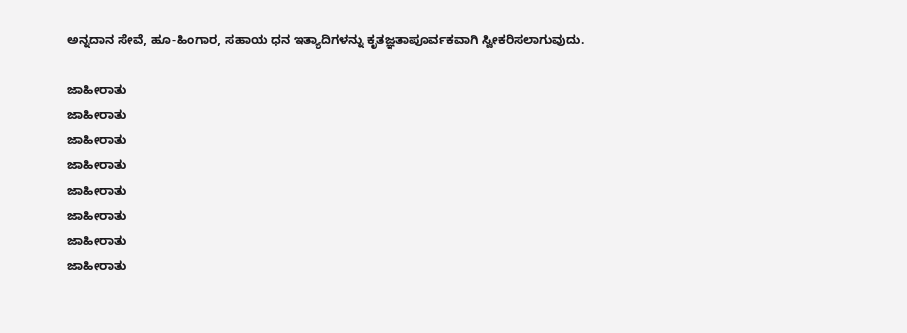ಅನ್ನದಾನ ಸೇವೆ, ಹೂ-ಹಿಂಗಾರ, ಸಹಾಯ ಧನ ಇತ್ಯಾದಿಗಳನ್ನು ಕೃತಜ್ಞತಾಪೂರ್ವಕವಾಗಿ ಸ್ವೀಕರಿಸಲಾಗುವುದು.

ಜಾಹೀರಾತು
ಜಾಹೀರಾತು
ಜಾಹೀರಾತು
ಜಾಹೀರಾತು
ಜಾಹೀರಾತು
ಜಾಹೀರಾತು
ಜಾಹೀರಾತು
ಜಾಹೀರಾತು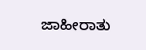ಜಾಹೀರಾತು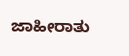ಜಾಹೀರಾತು